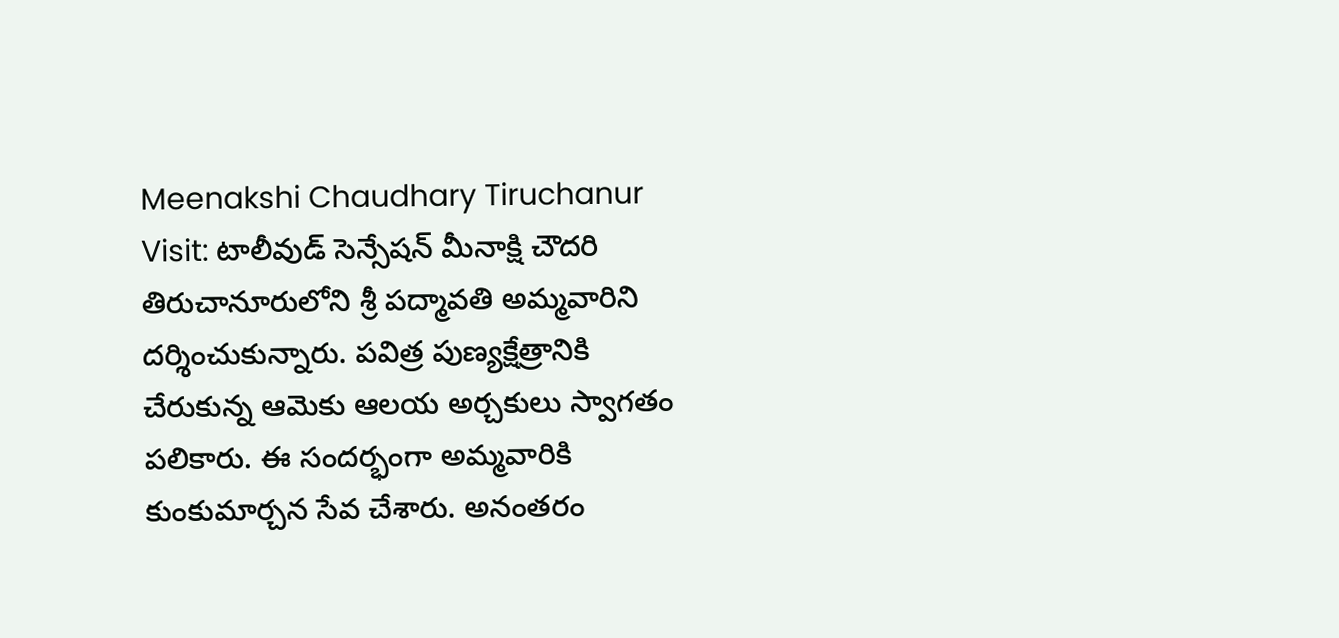Meenakshi Chaudhary Tiruchanur Visit: టాలీవుడ్ సెన్సేషన్ మీనాక్షి చౌదరి తిరుచానూరులోని శ్రీ పద్మావతి అమ్మవారిని దర్శించుకున్నారు. పవిత్ర పుణ్యక్షేత్రానికి చేరుకున్న ఆమెకు ఆలయ అర్చకులు స్వాగతం పలికారు. ఈ సందర్భంగా అమ్మవారికి కుంకుమార్చన సేవ చేశారు. అనంతరం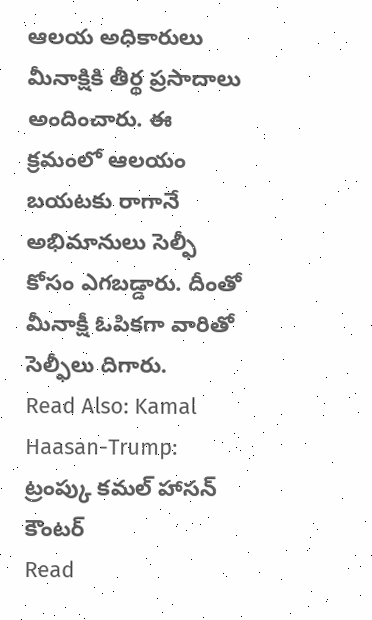ఆలయ అధికారులు మీనాక్షికి తీర్థ ప్రసాదాలు అందించారు. ఈ క్రమంలో ఆలయం బయటకు రాగానే అభిమానులు సెల్ఫీ కోసం ఎగబడ్డారు. దీంతో మీనాక్షీ ఓపికగా వారితో సెల్ఫీలు దిగారు.
Read Also: Kamal Haasan-Trump: ట్రంప్కు కమల్ హాసన్ కౌంటర్
Read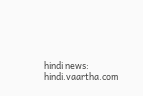hindi news: hindi.vaartha.com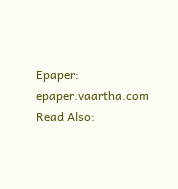Epaper: epaper.vaartha.com
Read Also: